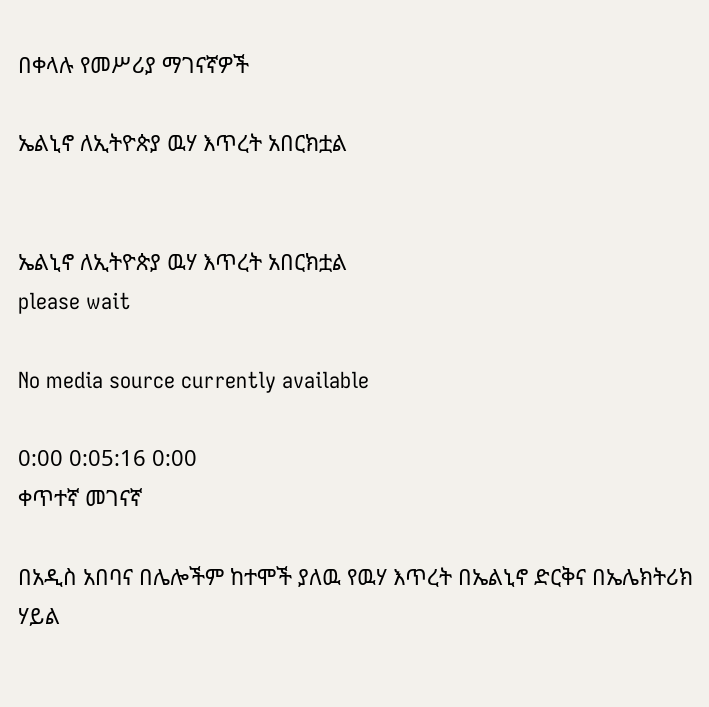በቀላሉ የመሥሪያ ማገናኛዎች

ኤልኒኖ ለኢትዮጵያ ዉሃ እጥረት አበርክቷል


ኤልኒኖ ለኢትዮጵያ ዉሃ እጥረት አበርክቷል
please wait

No media source currently available

0:00 0:05:16 0:00
ቀጥተኛ መገናኛ

በአዲስ አበባና በሌሎችም ከተሞች ያለዉ የዉሃ እጥረት በኤልኒኖ ድርቅና በኤሌክትሪክ ሃይል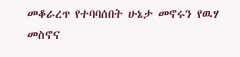መቆራረጥ የተባባሰበት ሁኔታ መኖሩን የዉሃ መስኖና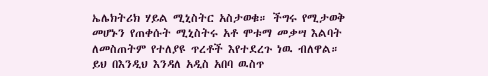ኤሌክትሪክ ሃይል ሚኒስትር አስታወቁ። ችግሩ የሚታወቅ መሆኑን የጠቀሱት ሚኒስትሩ አቶ ሞቱማ መቃሣ እልባት ለመስጠትም የተለያዩ ጥረቶች እየተደረጉ ነዉ ብለዋል። ይህ በእንዲህ እንዳለ አዲስ አበባ ዉስጥ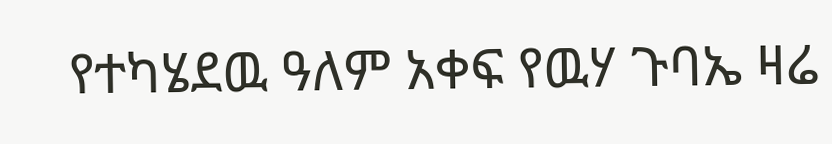የተካሄደዉ ዓለም አቀፍ የዉሃ ጉባኤ ዛሬ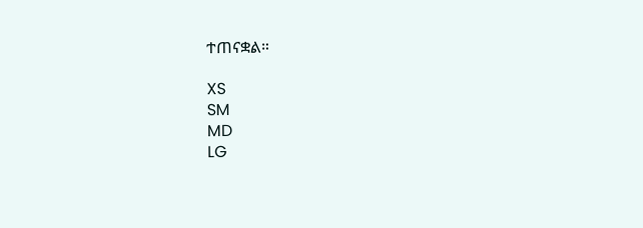ተጠናቋል።

XS
SM
MD
LG